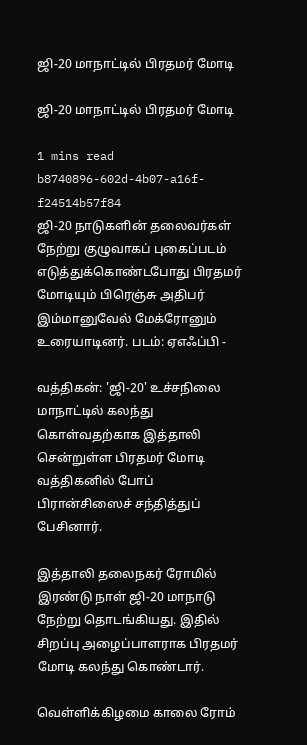ஜி-20 மாநாட்டில் பிரதமர் மோடி

ஜி-20 மாநாட்டில் பிரதமர் மோடி

1 mins read
b8740896-602d-4b07-a16f-f24514b57f84
ஜி-20 நாடுகளின் தலைவர்கள் நேற்று குழுவாகப் புகைப்படம் எடுத்துக்கொண்டபோது பிரதமர் மோடியும் பிரெஞ்சு அதிபர் இம்மானுவேல் மேக்ரோனும் உரையாடினர். படம்: ஏஎஃப்பி -

வத்திகன்: 'ஜி-20' உச்சநிலை மாநாட்டில் கலந்து கொள்வதற்காக இத்தாலி சென்றுள்ள பிரதமர் மோடி வத்திகனில் போப் பிரான்சிஸைச் சந்தித்துப் பேசினார்.

இத்தாலி தலைநகர் ரோமில் இரண்டு நாள் ஜி-20 மாநாடு நேற்று தொடங்கியது. இதில் சிறப்பு அழைப்பாளராக பிரதமர் மோடி கலந்து கொண்டார்.

வெள்ளிக்கிழமை காலை ரோம்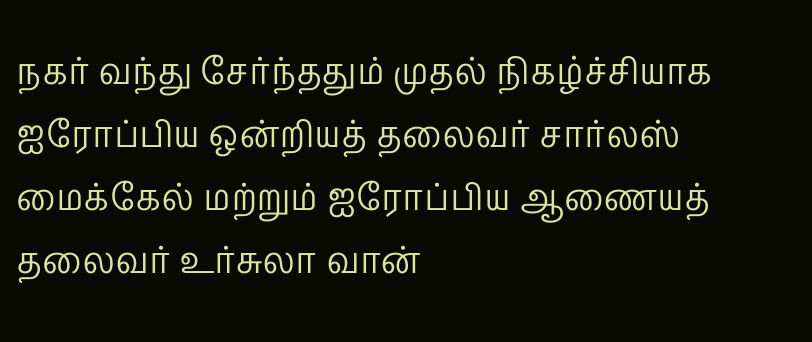நகர் வந்து சேர்ந்ததும் முதல் நிகழ்ச்சியாக ஐரோப்பிய ஒன்றியத் தலைவர் சார்லஸ் மைக்கேல் மற்றும் ஐரோப்பிய ஆணையத் தலைவர் உர்சுலா வான்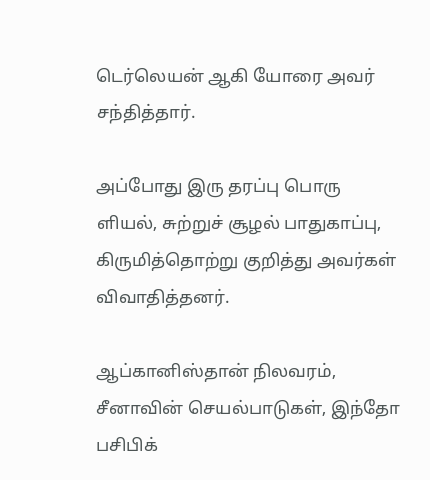டெர்லெயன் ஆகி யோரை அவர் சந்தித்தார்.

அப்போது இரு தரப்பு பொரு ளியல், சுற்றுச் சூழல் பாதுகாப்பு, கிருமித்தொற்று குறித்து அவர்கள் விவாதித்தனர்.

ஆப்கானிஸ்தான் நிலவரம், சீனாவின் செயல்பாடுகள், இந்தோ பசிபிக்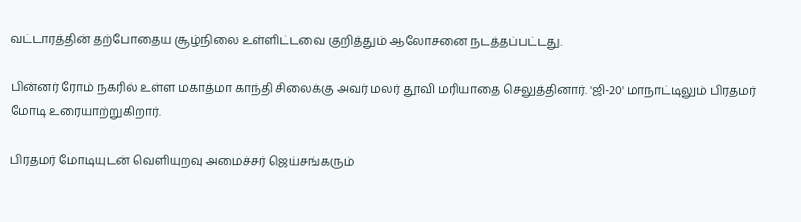வட்டாரத்தின் தற்போதைய சூழ்நிலை உள்ளிட்டவை குறித்தும் ஆலோசனை நடத்தப்பட்டது.

பின்னர் ரோம் நகரில் உள்ள மகாத்மா காந்தி சிலைக்கு அவர் மலர் தூவி மரியாதை செலுத்தினார். 'ஜி-20' மாநாட்டிலும் பிரதமர் மோடி உரையாற்றுகிறார்.

பிரதமர் மோடியுடன் வெளியுறவு அமைச்சர் ஜெய்சங்கரும்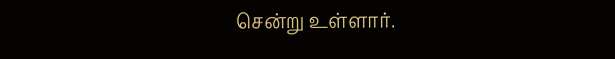சென்று உள்ளார்.